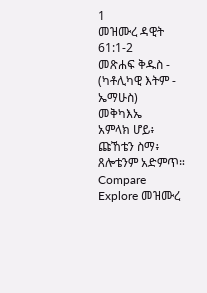1
መዝሙረ ዳዊት 61:1-2
መጽሐፍ ቅዱስ - (ካቶሊካዊ እትም - ኤማሁስ)
መቅካእኤ
አምላክ ሆይ፥ ጩኸቴን ስማ፥ ጸሎቴንም አድምጥ።
Compare
Explore መዝሙረ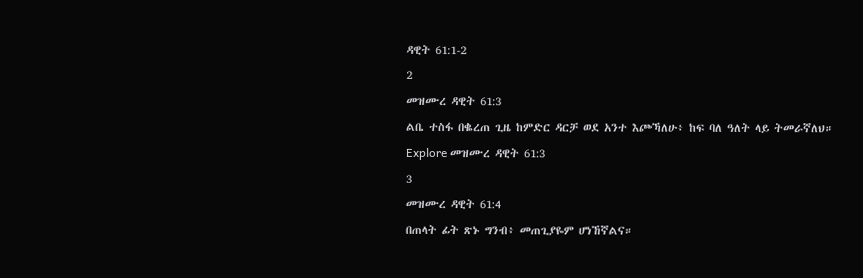ዳዊት 61:1-2
2
መዝሙረ ዳዊት 61:3
ልቤ ተስፋ በቈረጠ ጊዜ ከምድር ዳርቻ ወደ አንተ እጮኻለሁ፥ ከፍ ባለ ዓለት ላይ ትመራኛለህ።
Explore መዝሙረ ዳዊት 61:3
3
መዝሙረ ዳዊት 61:4
በጠላት ፊት ጽኑ ግንብ፥ መጠጊያዬም ሆነኸኛልና።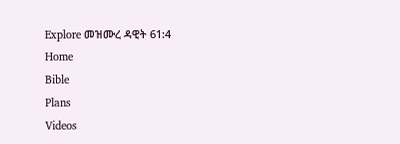Explore መዝሙረ ዳዊት 61:4
Home
Bible
Plans
Videos